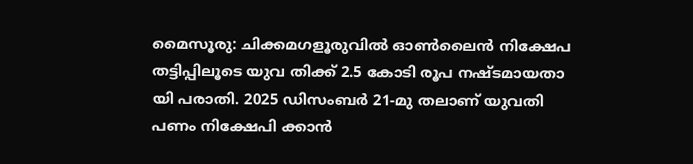മൈസൂരു: ചിക്കമഗളൂരുവിൽ ഓൺലൈൻ നിക്ഷേപ തട്ടിപ്പിലൂടെ യുവ തിക്ക് 2.5 കോടി രൂപ നഷ്ടമായതാ യി പരാതി. 2025 ഡിസംബർ 21-മു തലാണ് യുവതി പണം നിക്ഷേപി ക്കാൻ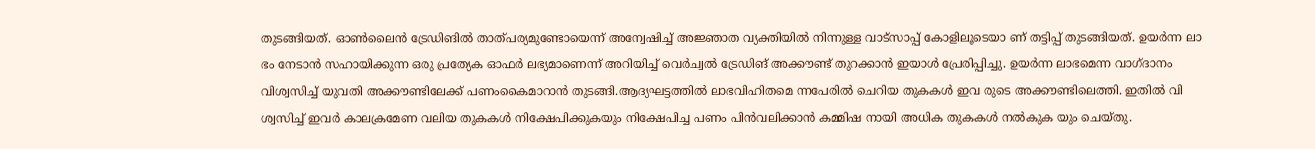തുടങ്ങിയത്. ഓൺലൈൻ ട്രേഡിങിൽ താത്പര്യമുണ്ടോയെന്ന് അന്വേഷിച്ച് അജ്ഞാത വ്യക്തിയിൽ നിന്നുള്ള വാട്സാപ്പ് കോളിലൂടെയാ ണ് തട്ടിപ്പ് തുടങ്ങിയത്. ഉയർന്ന ലാ ഭം നേടാൻ സഹായിക്കുന്ന ഒരു പ്രത്യേക ഓഫർ ലഭ്യമാണെന്ന് അറിയിച്ച് വെർച്വൽ ട്രേഡിങ് അക്കൗണ്ട് തുറക്കാൻ ഇയാൾ പ്രേരിപ്പിച്ചു. ഉയർന്ന ലാഭമെന്ന വാഗ്ദാനം വിശ്വസിച്ച് യുവതി അക്കൗണ്ടിലേക്ക് പണംകൈമാറാൻ തുടങ്ങി.ആദ്യഘട്ടത്തിൽ ലാഭവിഹിതമെ ന്നപേരിൽ ചെറിയ തുകകൾ ഇവ രുടെ അക്കൗണ്ടിലെത്തി. ഇതിൽ വി ശ്വസിച്ച് ഇവർ കാലക്രമേണ വലിയ തുകകൾ നിക്ഷേപിക്കുകയും നിക്ഷേപിച്ച പണം പിൻവലിക്കാൻ കമ്മിഷ നായി അധിക തുകകൾ നൽകുക യും ചെയ്തു.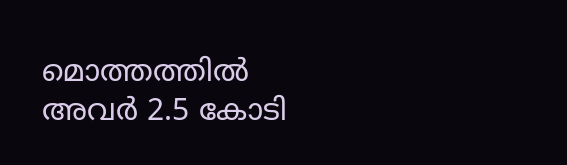മൊത്തത്തിൽ അവർ 2.5 കോടി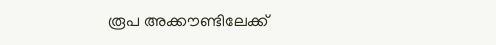രൂപ അക്കൗണ്ടിലേക്ക്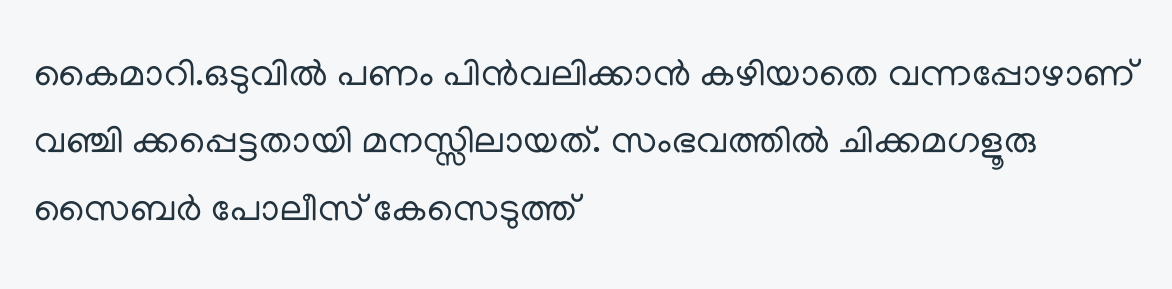കൈമാറി.ഒടുവിൽ പണം പിൻവലിക്കാൻ കഴിയാതെ വന്നപ്പോഴാണ് വഞ്ചി ക്കപ്പെട്ടതായി മനസ്സിലായത്. സംഭവത്തിൽ ചിക്കമഗളൂരു സൈബർ പോലീസ് കേസെടുത്ത്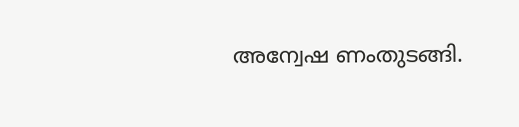അന്വേഷ ണംതുടങ്ങി.